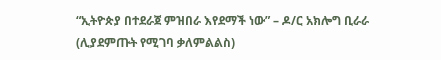“ኢትዮጵያ በተደራጀ ምዝበራ እየደማች ነው” – ዶ/ር አክሎግ ቢራራ (ሊያደምጡት የሚገባ ቃለምልልስ)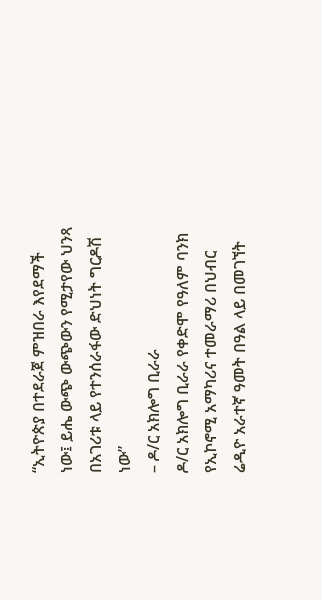“ኢትዮጵያ በተደራጀ ምዝበራ እየደማች ነው፤ ይሔ ውጭ ውጭውን የሚታየው ህንጻ በአገሪቱ ላይ የተንሰራፋው ድህነት ግርዶሽ ነው”
– ዶ/ር አክሎግ ቢራራ
ዶ/ር አክሎግ ቢራራ የቀድሞ የዓለም ባንክ የኢኮኖሚ አማካሪና ተመራማሪ በህብር ሬዲዮ አራተኛ ዓመት በዓል ላይ በመገኘት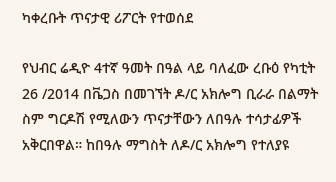ካቀረቡት ጥናታዊ ሪፖርት የተወሰደ

የህብር ሬዲዮ 4ተኛ ዓመት በዓል ላይ ባለፈው ረቡዕ የካቲት 26 /2014 በቬጋስ በመገኘት ዶ/ር አክሎግ ቢራራ በልማት ስም ግርዶሽ የሚለውን ጥናታቸውን ለበዓሉ ተሳታፊዎች አቅርበዋል። ከበዓሉ ማግስት ለዶ/ር አክሎግ የተለያዩ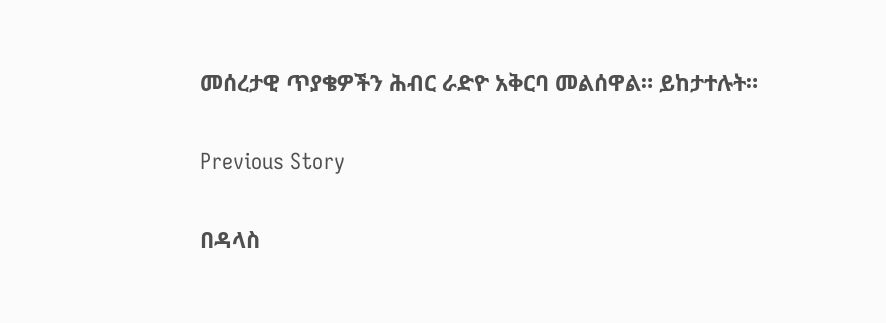መሰረታዊ ጥያቄዎችን ሕብር ራድዮ አቅርባ መልሰዋል። ይከታተሉት።

Previous Story

በዳላስ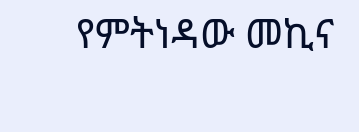የምትነዳው መኪና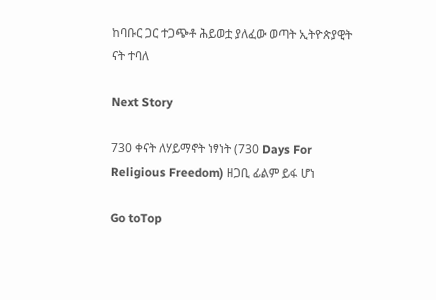ከባቡር ጋር ተጋጭቶ ሕይወቷ ያለፈው ወጣት ኢትዮጵያዊት ናት ተባለ

Next Story

730 ቀናት ለሃይማኖት ነፃነት (730 Days For Religious Freedom) ዘጋቢ ፊልም ይፋ ሆነ

Go toTop